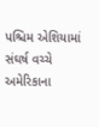પશ્ચિમ એશિયામાં સંઘર્ષ વચ્ચે અમેરિકાના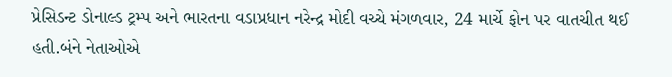પ્રેસિડન્ટ ડોનાલ્ડ ટ્રમ્પ અને ભારતના વડાપ્રધાન નરેન્દ્ર મોદી વચ્ચે મંગળવાર, 24 માર્ચે ફોન પર વાતચીત થઈ હતી.બંને નેતાઓએ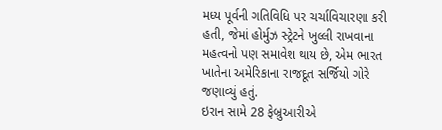મધ્ય પૂર્વની ગતિવિધિ પર ચર્ચાવિચારણા કરી હતી, જેમાં હોર્મુઝ સ્ટ્રેટને ખુલ્લી રાખવાના મહત્વનો પણ સમાવેશ થાય છે, એમ ભારત ખાતેના અમેરિકાના રાજદૂત સર્જિયો ગોરે જણાવ્યું હતું.
ઇરાન સામે 28 ફેબ્રુઆરીએ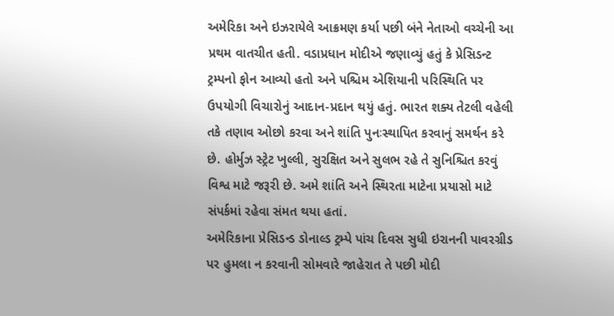અમેરિકા અને ઇઝરાયેલે આક્રમણ કર્યા પછી બંને નેતાઓ વચ્ચેની આ પ્રથમ વાતચીત હતી. વડાપ્રધાન મોદીએ જણાવ્યું હતું કે પ્રેસિડન્ટ ટ્રમ્પનો ફોન આવ્યો હતો અને પશ્ચિમ એશિયાની પરિસ્થિતિ પર ઉપયોગી વિચારોનું આદાન-પ્રદાન થયું હતું. ભારત શક્ય તેટલી વહેલી તકે તણાવ ઓછો કરવા અને શાંતિ પુનઃસ્થાપિત કરવાનું સમર્થન કરે છે. હોર્મુઝ સ્ટ્રેટ ખુલ્લી, સુરક્ષિત અને સુલભ રહે તે સુનિશ્ચિત કરવું વિશ્વ માટે જરૂરી છે. અમે શાંતિ અને સ્થિરતા માટેના પ્રયાસો માટે સંપર્કમાં રહેવા સંમત થયા હતાં.
અમેરિકાના પ્રેસિડન્ડ ડોનાલ્ડ ટ્રમ્પે પાંચ દિવસ સુધી ઇરાનની પાવરગ્રીડ પર હુમલા ન કરવાની સોમવારે જાહેરાત તે પછી મોદી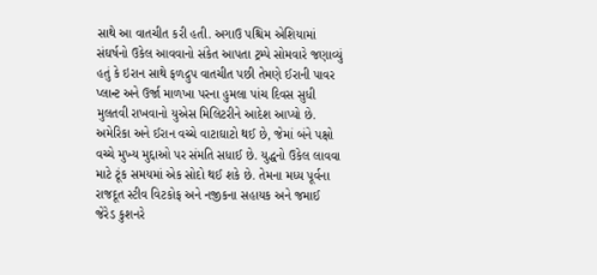સાથે આ વાતચીત કરી હતી. અગાઉ પશ્ચિમ એશિયામાં સંઘર્ષનો ઉકેલ આવવાનો સંકેત આપતા ટ્રમ્પે સોમવારે જણાવ્યું હતું કે ઇરાન સાથે ફળદ્રુપ વાતચીત પછી તેમણે ઈરાની પાવર પ્લાન્ટ અને ઉર્જા માળખા પરના હુમલા પાંચ દિવસ સુધી મુલતવી રાખવાનો યુએસ મિલિટરીને આદેશ આપ્યો છે. અમેરિકા અને ઈરાન વચ્ચે વાટાઘાટો થઈ છે, જેમાં બંને પક્ષો વચ્ચે મુખ્ય મુદ્દાઓ પર સંમતિ સધાઈ છે. યુદ્ધનો ઉકેલ લાવવા માટે ટૂંક સમયમાં એક સોદો થઈ શકે છે. તેમના મધ્ય પૂર્વના રાજદૂત સ્ટીવ વિટકોફ અને નજીકના સહાયક અને જમાઈ જેરેડ કુશનરે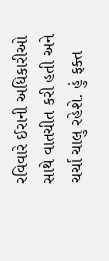રવિવારે ઈરાની અધિકારીઓ સાથે વાતચીત કરી હતી અને ચર્ચા ચાલુ રહેશે. હું ફક્ત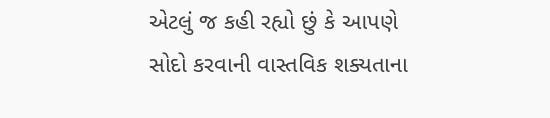એટલું જ કહી રહ્યો છું કે આપણે સોદો કરવાની વાસ્તવિક શક્યતાના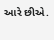આરે છીએ.